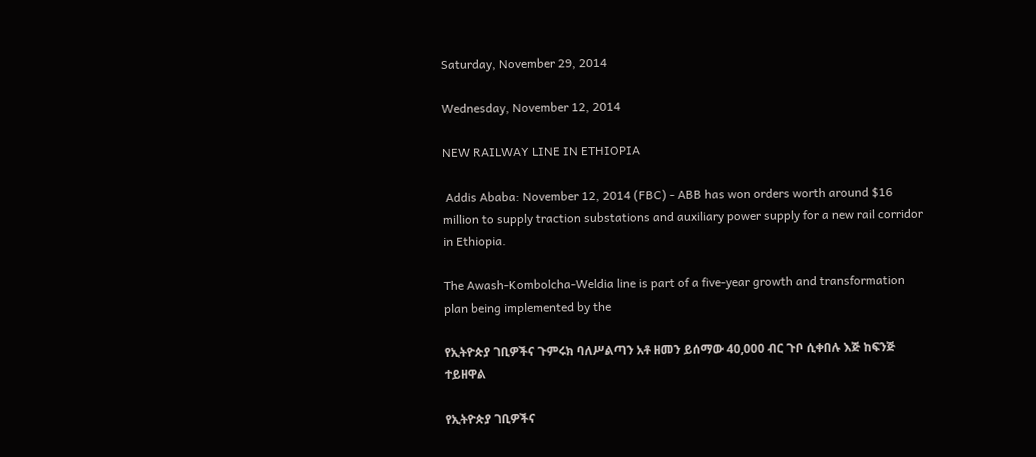Saturday, November 29, 2014

Wednesday, November 12, 2014

NEW RAILWAY LINE IN ETHIOPIA

 Addis Ababa: November 12, 2014 (FBC) - ABB has won orders worth around $16 million to supply traction substations and auxiliary power supply for a new rail corridor in Ethiopia.

The Awash-Kombolcha-Weldia line is part of a five-year growth and transformation plan being implemented by the

የኢትዮጵያ ገቢዎችና ጉምሩክ ባለሥልጣን አቶ ዘመን ይሰማው 40,000 ብር ጉቦ ሲቀበሉ እጅ ከፍንጅ ተይዘዋል

የኢትዮጵያ ገቢዎችና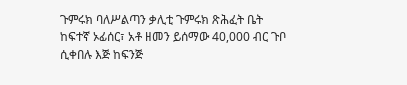ጉምሩክ ባለሥልጣን ቃሊቲ ጉምሩክ ጽሕፈት ቤት ከፍተኛ ኦፊሰር፣ አቶ ዘመን ይሰማው 40,000 ብር ጉቦ ሲቀበሉ እጅ ከፍንጅ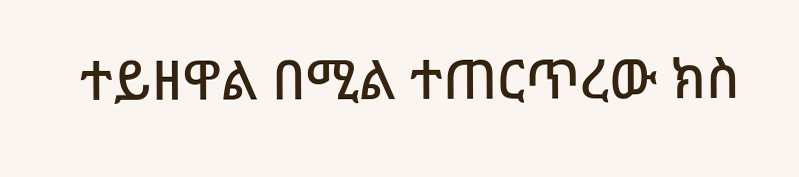ተይዘዋል በሚል ተጠርጥረው ክስ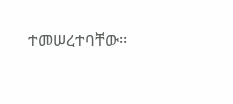ተመሠረተባቸው፡፡